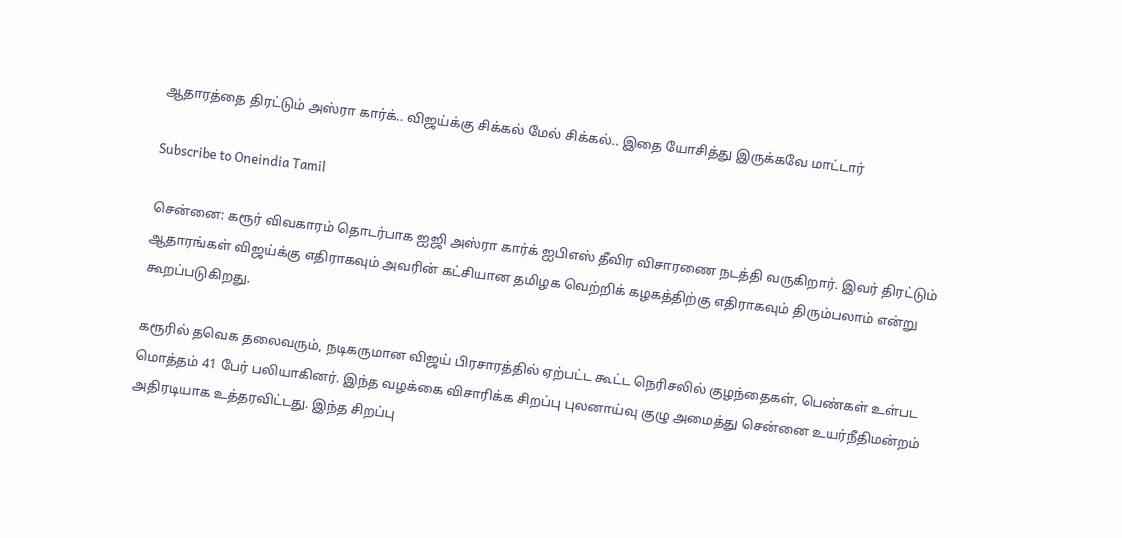ஆதாரத்தை திரட்டும் அஸ்ரா கார்க்.. விஜய்க்கு சிக்கல் மேல் சிக்கல்.. இதை யோசித்து இருக்கவே மாட்டார்

Subscribe to Oneindia Tamil

சென்னை: கரூர் விவகாரம் தொடர்பாக ஐஜி அஸ்ரா கார்க் ஐபிஎஸ் தீவிர விசாரணை நடத்தி வருகிறார். இவர் திரட்டும் ஆதாரங்கள் விஜய்க்கு எதிராகவும் அவரின் கட்சியான தமிழக வெற்றிக் கழகத்திற்கு எதிராகவும் திரும்பலாம் என்று கூறப்படுகிறது.

கரூரில் தவெக தலைவரும், நடிகருமான விஜய் பிரசாரத்தில் ஏற்பட்ட கூட்ட நெரிசலில் குழந்தைகள், பெண்கள் உள்பட மொத்தம் 41 பேர் பலியாகினர். இந்த வழக்கை விசாரிக்க சிறப்பு புலனாய்வு குழு அமைத்து சென்னை உயர்நீதிமன்றம் அதிரடியாக உத்தரவிட்டது. இந்த சிறப்பு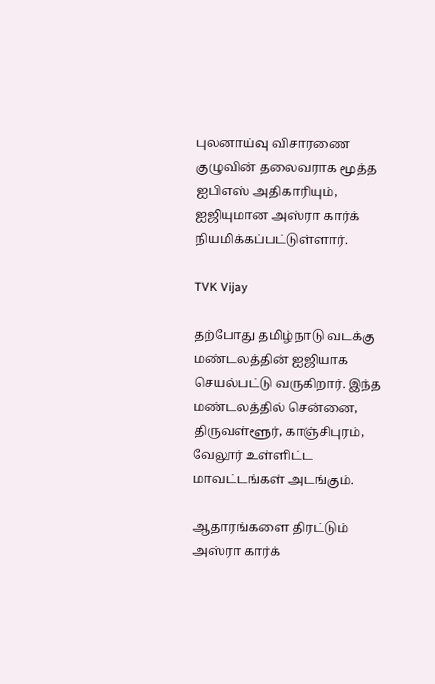புலனாய்வு விசாரணை குழுவின் தலைவராக மூத்த ஐபிஎஸ் அதிகாரியும், ஐஜியுமான அஸ்ரா கார்க் நியமிக்கப்பட்டுள்ளார்.

TVK Vijay

தற்போது தமிழ்நாடு வடக்கு மண்டலத்தின் ஐஜியாக செயல்பட்டு வருகிறார். இந்த மண்டலத்தில் சென்னை, திருவள்ளூர், காஞ்சிபுரம், வேலூர் உள்ளிட்ட மாவட்டங்கள் அடங்கும்.

ஆதாரங்களை திரட்டும் அஸ்ரா கார்க்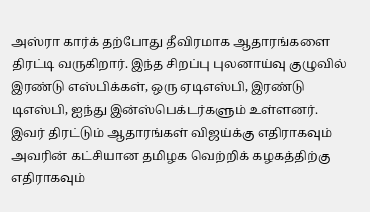அஸ்ரா கார்க் தற்போது தீவிரமாக ஆதாரங்களை திரட்டி வருகிறார். இந்த சிறப்பு புலனாய்வு குழுவில் இரண்டு எஸ்பிக்கள், ஒரு ஏடிஎஸ்பி, இரண்டு டிஎஸ்பி, ஐந்து இன்ஸ்பெக்டர்களும் உள்ளனர். இவர் திரட்டும் ஆதாரங்கள் விஜய்க்கு எதிராகவும் அவரின் கட்சியான தமிழக வெற்றிக் கழகத்திற்கு எதிராகவும்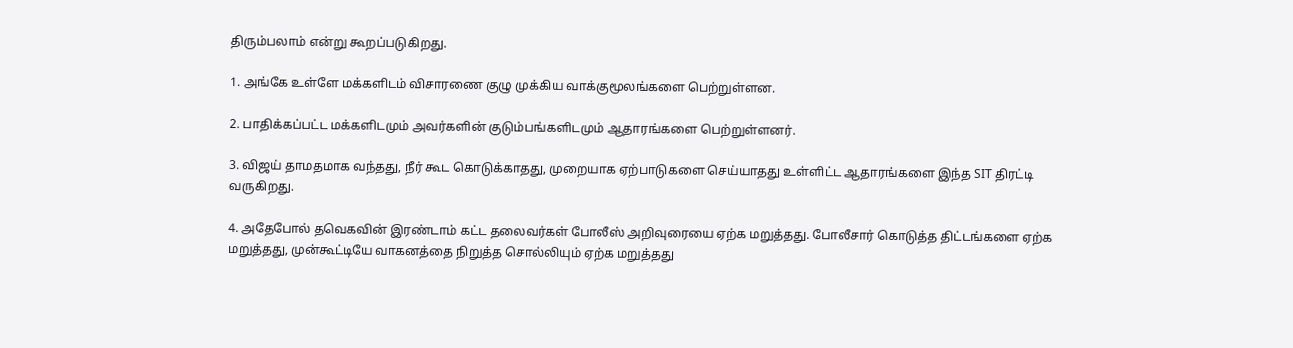திரும்பலாம் என்று கூறப்படுகிறது.

1. அங்கே உள்ளே மக்களிடம் விசாரணை குழு முக்கிய வாக்குமூலங்களை பெற்றுள்ளன.

2. பாதிக்கப்பட்ட மக்களிடமும் அவர்களின் குடும்பங்களிடமும் ஆதாரங்களை பெற்றுள்ளனர்.

3. விஜய் தாமதமாக வந்தது, நீர் கூட கொடுக்காதது, முறையாக ஏற்பாடுகளை செய்யாதது உள்ளிட்ட ஆதாரங்களை இந்த SIT திரட்டி வருகிறது.

4. அதேபோல் தவெகவின் இரண்டாம் கட்ட தலைவர்கள் போலீஸ் அறிவுரையை ஏற்க மறுத்தது. போலீசார் கொடுத்த திட்டங்களை ஏற்க மறுத்தது, முன்கூட்டியே வாகனத்தை நிறுத்த சொல்லியும் ஏற்க மறுத்தது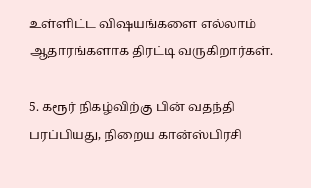உள்ளிட்ட விஷயங்களை எல்லாம் ஆதாரங்களாக திரட்டி வருகிறார்கள்.

5. கரூர் நிகழ்விற்கு பின் வதந்தி பரப்பியது, நிறைய கான்ஸ்பிரசி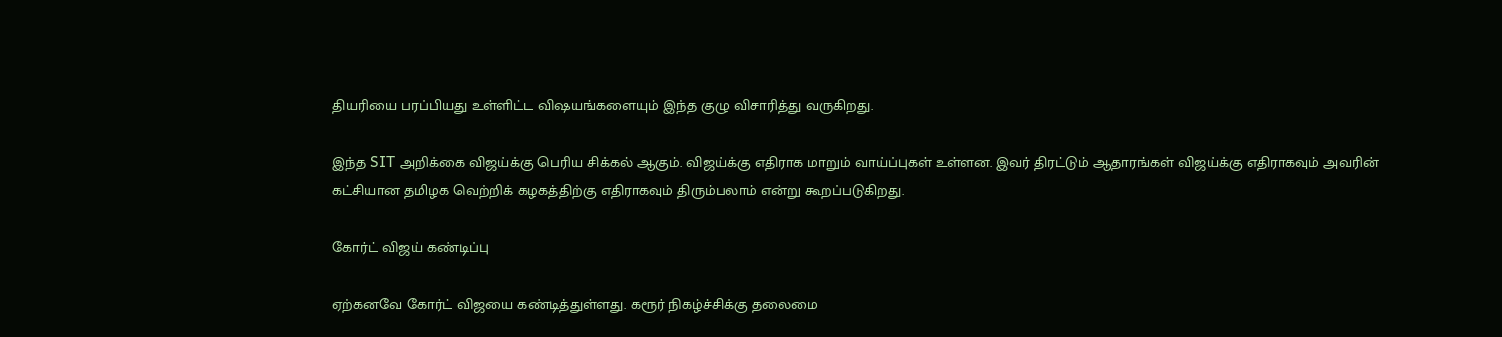தியரியை பரப்பியது உள்ளிட்ட விஷயங்களையும் இந்த குழு விசாரித்து வருகிறது.

இந்த SIT அறிக்கை விஜய்க்கு பெரிய சிக்கல் ஆகும். விஜய்க்கு எதிராக மாறும் வாய்ப்புகள் உள்ளன. இவர் திரட்டும் ஆதாரங்கள் விஜய்க்கு எதிராகவும் அவரின் கட்சியான தமிழக வெற்றிக் கழகத்திற்கு எதிராகவும் திரும்பலாம் என்று கூறப்படுகிறது.

கோர்ட் விஜய் கண்டிப்பு

ஏற்கனவே கோர்ட் விஜயை கண்டித்துள்ளது. கரூர் நிகழ்ச்சிக்கு தலைமை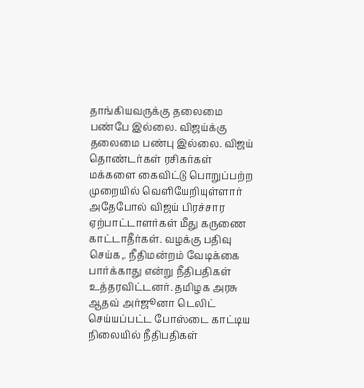தாங்கியவருக்கு தலைமை பண்பே இல்லை. விஜய்க்கு தலைமை பண்பு இல்லை. விஜய் தொண்டர்கள் ரசிகர்கள் மக்களை கைவிட்டு பொறுப்பற்ற முறையில் வெளியேறியுள்ளார் அதேபோல் விஜய் பிரச்சார ஏற்பாட்டாளர்கள் மீது கருணை காட்டாதீர்கள். வழக்கு பதிவு செய்க,. நீதிமன்றம் வேடிக்கை பார்க்காது என்று நீதிபதிகள் உத்தரவிட்டனர். தமிழக அரசு ஆதவ் அர்ஜூனா டெலிட் செய்யப்பட்ட போஸ்டை காட்டிய நிலையில் நீதிபதிகள்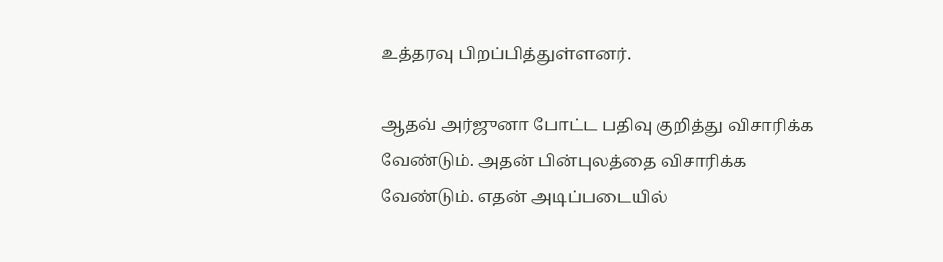உத்தரவு பிறப்பித்துள்ளனர்.

ஆதவ் அர்ஜுனா போட்ட பதிவு குறித்து விசாரிக்க வேண்டும். அதன் பின்புலத்தை விசாரிக்க வேண்டும். எதன் அடிப்படையில்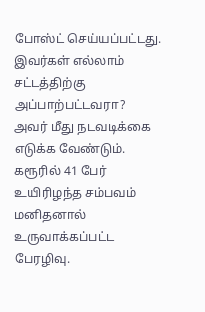போஸ்ட் செய்யப்பட்டது. இவர்கள் எல்லாம் சட்டத்திற்கு அப்பாற்பட்டவரா? அவர் மீது நடவடிக்கை எடுக்க வேண்டும். கரூரில் 41 பேர் உயிரிழந்த சம்பவம் மனிதனால் உருவாக்கப்பட்ட பேரழிவு.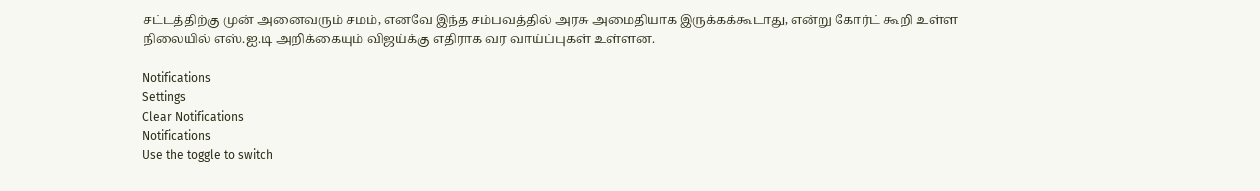சட்டத்திற்கு முன் அனைவரும் சமம், எனவே இந்த சம்பவத்தில் அரசு அமைதியாக இருக்கக்கூடாது, என்று கோர்ட் கூறி உள்ள நிலையில் எஸ்.ஐ.டி அறிக்கையும் விஜய்க்கு எதிராக வர வாய்ப்புகள் உள்ளன.

Notifications
Settings
Clear Notifications
Notifications
Use the toggle to switch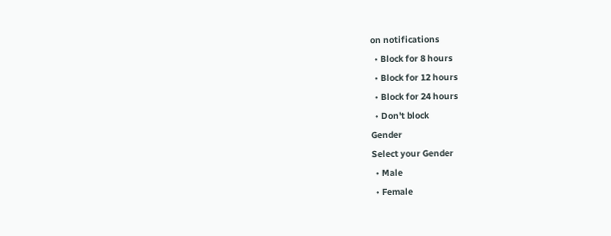on notifications
  • Block for 8 hours
  • Block for 12 hours
  • Block for 24 hours
  • Don't block
Gender
Select your Gender
  • Male
  • Female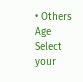• Others
Age
Select your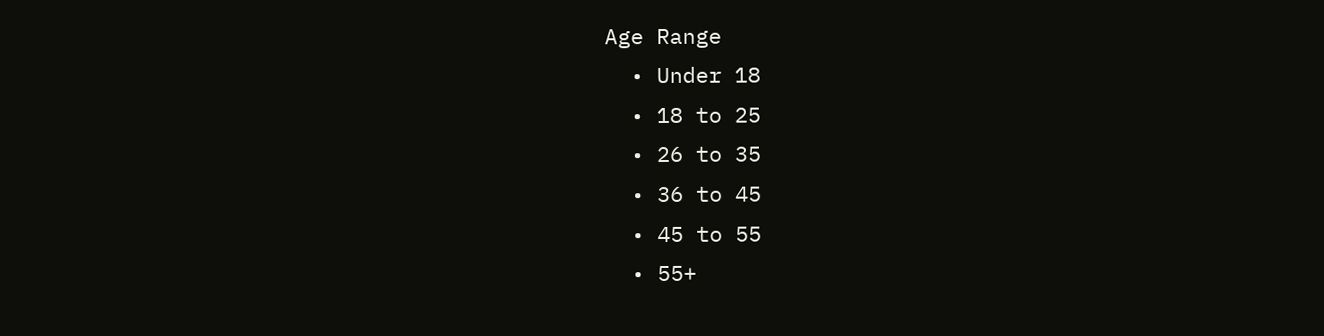Age Range
  • Under 18
  • 18 to 25
  • 26 to 35
  • 36 to 45
  • 45 to 55
  • 55+